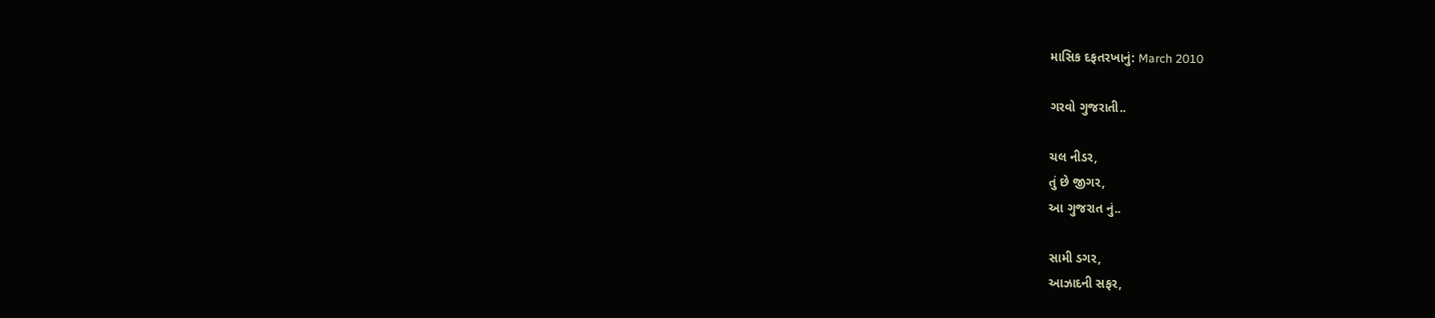માસિક દફતરખાનું: March 2010

ગરવો ગુજરાતી..

ચલ નીડર,
તું છે જીગર,
આ ગુજરાત નું..

સામી ડગર,
આઝાદની સફર,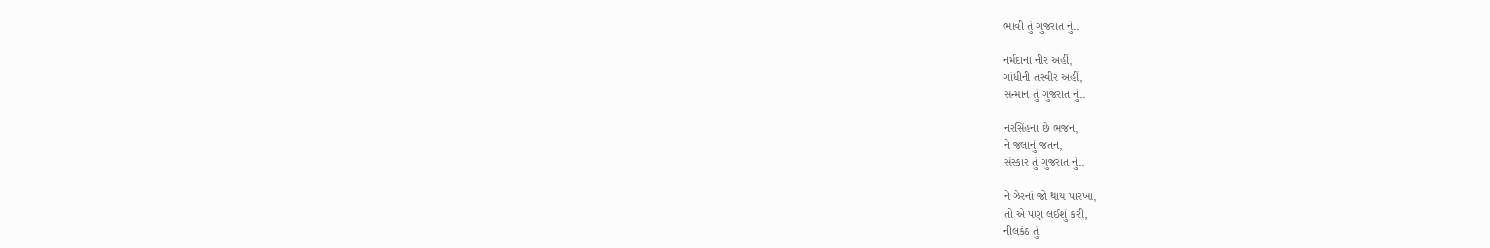ભાવી તું ગુજરાત નું..

નર્મદાના નીર અહીં,
ગાંધીની તસ્વીર અહીં,
સન્માન તું ગુજરાત નું..

નરસિંહના છે ભજન,
ને જલાનું જતન,
સંસ્કાર તું ગુજરાત નું..

ને ઝેરનાં જો થાય પારખા,
તો એ પણ લઈશું કરી,
નીલકંઠ તું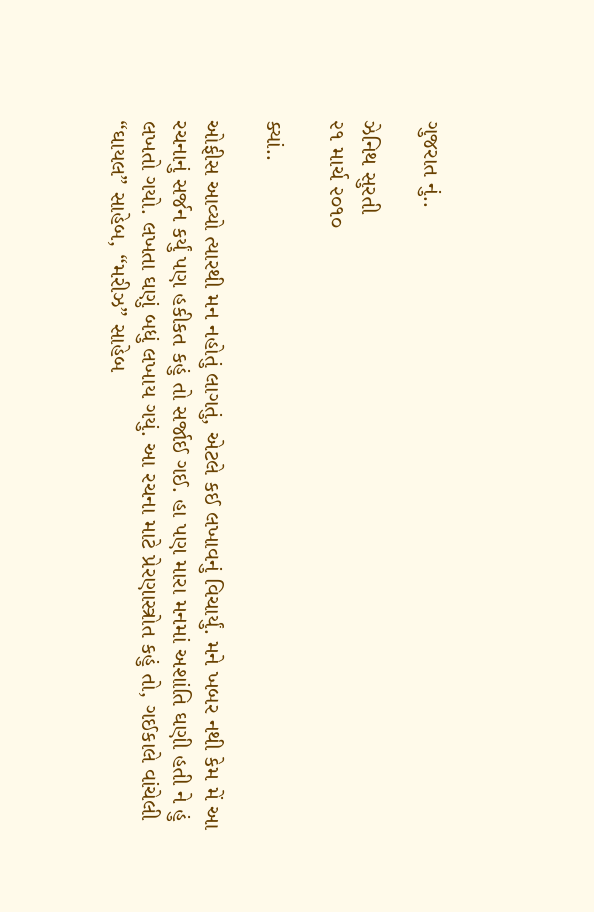ગુજરાત નું..

ઝેનિથ સુરતી
૨૧ માર્ચ ૨૦૧૦

ક્યાં..

ઓફીસ આવ્યો ત્યારથી મન નહોતું લાગતું, એટલે કઈ લખાવનું વિચાર્યું. મને ખબર નથી કેમ મેં આ રચનાનું સર્જન કર્યું પણ હકીકત કહું તો સર્જાઈ ગઈ. હા પણ મારા મનમાં અશાંતિ ઘણી હતી ને હું લખતો ગયો. લખતા ઘણું બધું લખાય ગયું. આ રચના માટે પ્રેરણાસ્ત્રોત કહું તો, ગઈકાલે વાંચેલી “ઘાયલ” સાહેબ, “મરીઝ” સાહેબ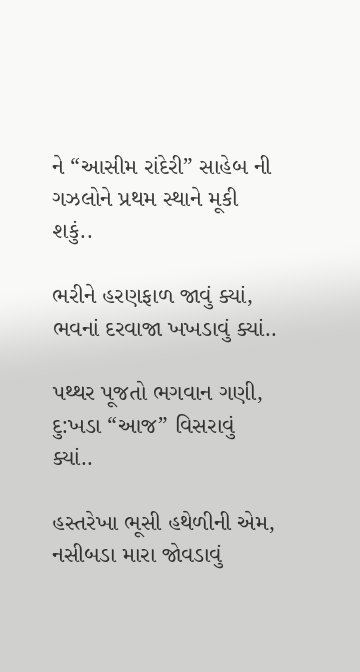ને “આસીમ રાંદેરી” સાહેબ ની ગઝલોને પ્રથમ સ્થાને મૂકી શકું..

ભરીને હરણફાળ જાવું ક્યાં,
ભવનાં દરવાજા ખખડાવું ક્યાં..

પથ્થર પૂજતો ભગવાન ગણી,
દુ:ખડા “આજ” વિસરાવું ક્યાં..

હસ્તરેખા ભૂસી હથેળીની એમ,
નસીબડા મારા જોવડાવું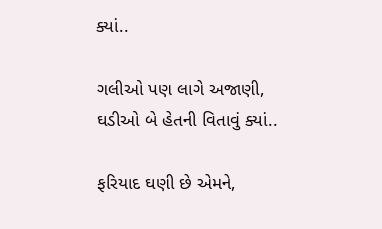ક્યાં..

ગલીઓ પણ લાગે અજાણી,
ઘડીઓ બે હેતની વિતાવું ક્યાં..

ફરિયાદ ઘણી છે એમને,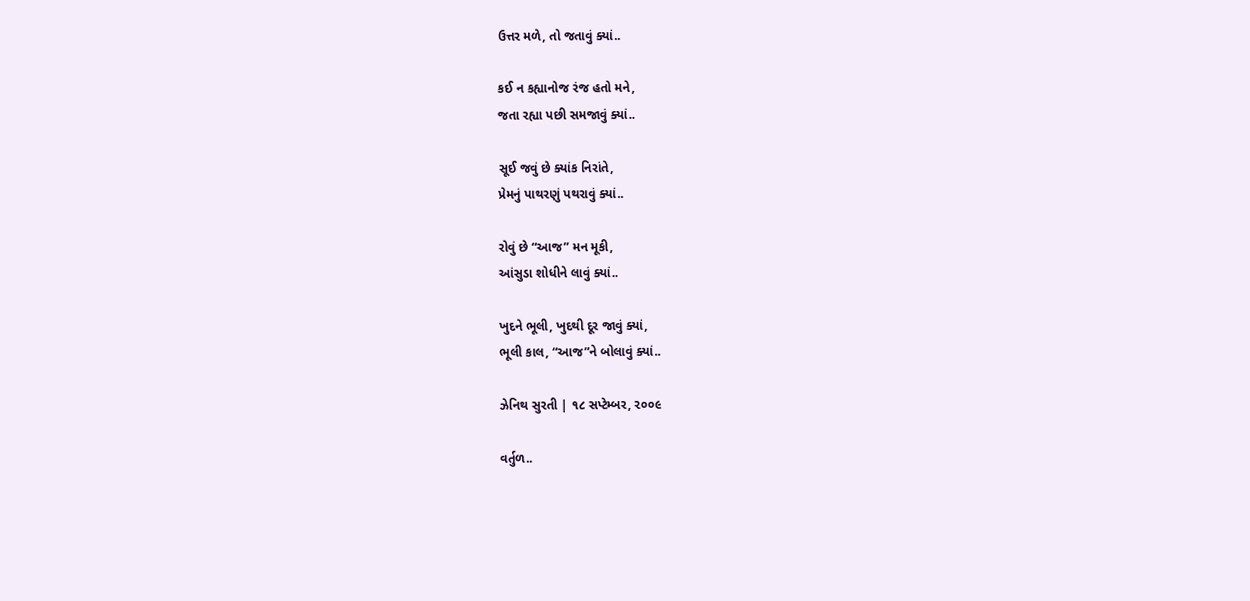ઉત્તર મળે, તો જતાવું ક્યાં..

કઈ ન કહ્યાનોજ રંજ હતો મને,
જતા રહ્યા પછી સમજાવું ક્યાં..

સૂઈ જવું છે ક્યાંક નિરાંતે,
પ્રેમનું પાથરણું પથરાવું ક્યાં..

રોવું છે “આજ” મન મૂકી,
આંસુડા શોધીને લાવું ક્યાં..

ખુદને ભૂલી, ખુદથી દૂર જાવું ક્યાં,
ભૂલી કાલ, “આજ”ને બોલાવું ક્યાં..

ઝેનિથ સુરતી | ૧૮ સપ્ટેમ્બર, ૨૦૦૯

વર્તુળ..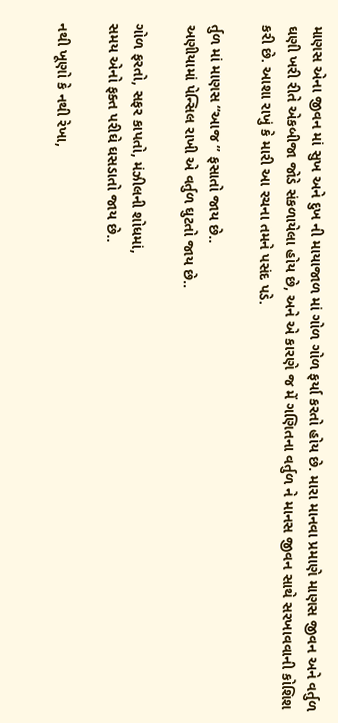માણસ એના જીવન માં સુખ અને દુખ ની માયાજાળ માં ગોળ ગોળ ફર્યા કરતો હોય છે. મારા માનવા પ્રમાણે માણસ જીવન અને વર્તુળ ઘણી ખરી રીતે એકબીજા જોડે સંકળાયેલા હોય છે, અને એ કારણે જ મેં ગણિતના વર્તુળ ને માનસ જીવન સાથે સરખાવવાની કોશિશ કરી છે. આશા રાખું કે મારી આ રચના તમને પસંદ પડે.

ર્તુળ માં માણસ “આજ ” ફસાતો જાય છે..
અણીયામાં પેન્સિલ રાખી એ વર્તુળ ઘુટતો જાય છે..

ગોળ ફરતો, સફર કાપતો, મંઝીલની શોધમાં,
સમય એનો ફક્ત પરીઘે ઘસડાતો જાય છે..

નથી ખૂણો કે નથી રેખા,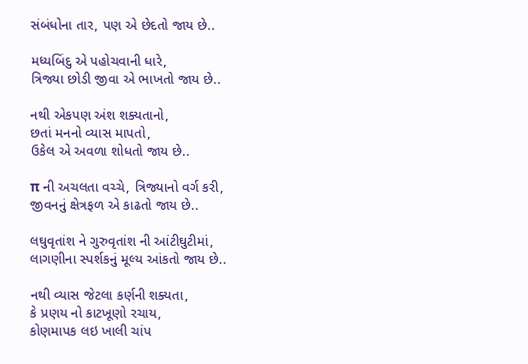સંબંધોના તાર, પણ એ છેદતો જાય છે..

મધ્યબિંદુ એ પહોચવાની ધારે,
ત્રિજ્યા છોડી જીવા એ ભાખતો જાય છે..

નથી એકપણ અંશ શક્યતાનો,
છતાં મનનો વ્યાસ માપતો,
ઉકેલ એ અવળા શોધતો જાય છે..

π ની અચલતા વચ્ચે, ત્રિજ્યાનો વર્ગ કરી,
જીવનનું ક્ષેત્રફળ એ કાઢતો જાય છે..

લઘુવૃતાંશ ને ગુરુવૃતાંશ ની આંટીઘુટીમાં,
લાગણીના સ્પર્શકનું મૂલ્ય આંકતો જાય છે..

નથી વ્યાસ જેટલા કર્ણની શક્યતા,
કે પ્રણય નો કાટખૂણો રચાય,
કોણમાપક લઇ ખાલી ચાંપ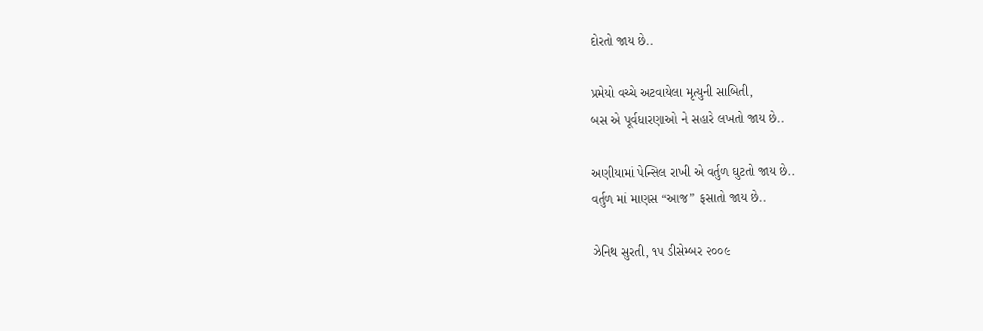દોરતો જાય છે..

પ્રમેયો વચ્ચે અટવાયેલા મૃત્યુની સાબિતી,
બસ એ પૂર્વધારણાઓ ને સહારે લખતો જાય છે..

અણીયામાં પેન્સિલ રાખી એ વર્તુળ ઘુટતો જાય છે..
વર્તુળ માં માણસ “આજ” ફસાતો જાય છે..

ઝેનિથ સુરતી, ૧૫ ડીસેમ્બર ૨૦૦૯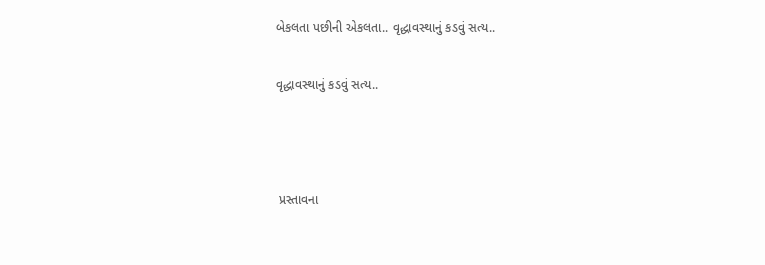બેકલતા પછીની એકલતા.. વૃદ્ધાવસ્થાનું કડવું સત્ય..

વૃદ્ધાવસ્થાનું કડવું સત્ય..



 પ્રસ્તાવના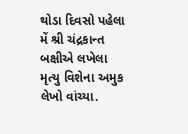થોડા દિવસો પહેલા મેં શ્રી ચંદ્રકાન્ત બક્ષીએ લખેલા મૃત્યુ વિશેના અમુક લેખો વાંચ્યા.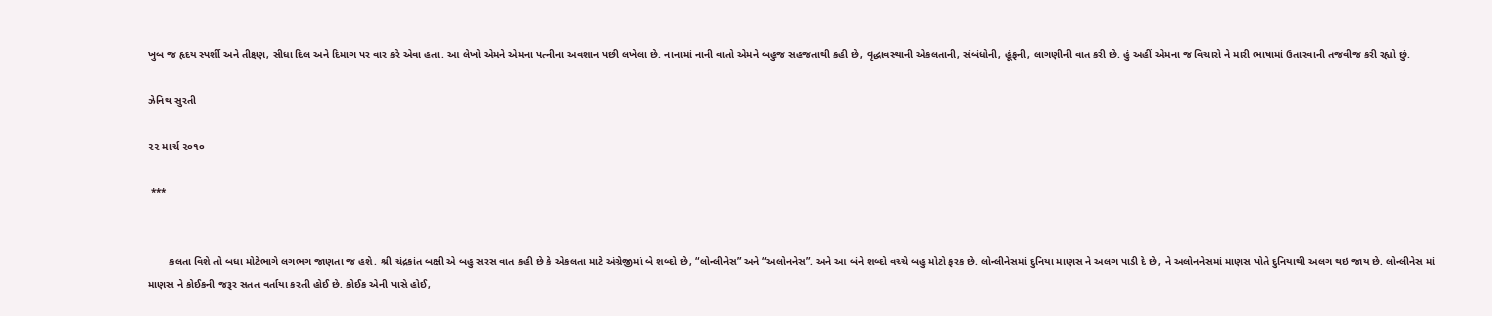ખુબ જ હૃદય સ્પર્શી અને તીક્ષ્ણ, સીધા દિલ અને દિમાગ પર વાર કરે એવા હતા. આ લેખો એમને એમના પત્નીના અવશાન પછી લખેલા છે. નાનામાં નાની વાતો એમને બહુજ સહજતાથી કહી છે, વૃદ્ધાવસ્થાની એકલતાની, સંબંધોની, હૂંફની, લાગણીની વાત કરી છે. હું અહીં એમના જ વિચારો ને મારી ભાષામાં ઉતારવાની તજવીજ કરી રહ્યો છું.

ઝેનિથ સુરતી

૨૨ માર્ચ ૨૦૧૦

 ***


       કલતા વિશે તો બધા મોટેભાગે લગભગ જાણતા જ હશે. શ્રી ચંદ્રકાંત બક્ષી એ બહુ સરસ વાત કહી છે કે એકલતા માટે અંગ્રેજીમાં બે શબ્દો છે, “લોન્લીનેસ” અને “અલોનનેસ”. અને આ બંને શબ્દો વચ્ચે બહુ મોટો ફરક છે. લોન્લીનેસમાં દુનિયા માણસ ને અલગ પાડી દે છે, ને અલોનનેસમાં માણસ પોતે દુનિયાથી અલગ થઇ જાય છે. લોન્લીનેસ માં માણસ ને કોઈકની જરૂર સતત વર્તાયા કરતી હોઈ છે. કોઈક એની પાસે હોઈ,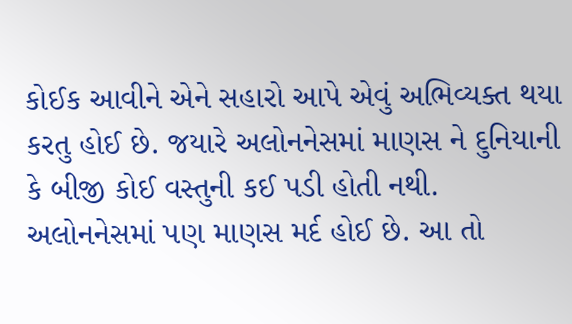કોઈક આવીને એને સહારો આપે એવું અભિવ્યક્ત થયા કરતુ હોઈ છે. જયારે અલોનનેસમાં માણસ ને દુનિયાની કે બીજી કોઈ વસ્તુની કઈ પડી હોતી નથી. અલોનનેસમાં પણ માણસ મર્દ હોઈ છે. આ તો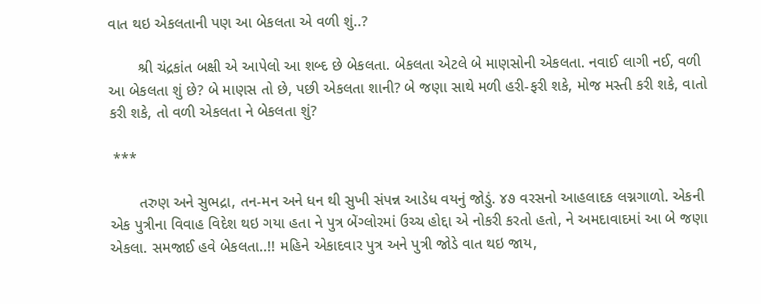વાત થઇ એકલતાની પણ આ બેકલતા એ વળી શું..?

       શ્રી ચંદ્રકાંત બક્ષી એ આપેલો આ શબ્દ છે બેકલતા. બેકલતા એટલે બે માણસોની એકલતા. નવાઈ લાગી નઈ, વળી આ બેકલતા શું છે? બે માણસ તો છે, પછી એકલતા શાની? બે જણા સાથે મળી હરી-ફરી શકે, મોજ મસ્તી કરી શકે, વાતો કરી શકે, તો વળી એકલતા ને બેકલતા શું?

 ***

       તરુણ અને સુભદ્રા, તન-મન અને ધન થી સુખી સંપન્ન આડેધ વયનું જોડું. ૪૭ વરસનો આહલાદક લગ્નગાળો. એકની એક પુત્રીના વિવાહ વિદેશ થઇ ગયા હતા ને પુત્ર બેંગ્લોરમાં ઉચ્ચ હોદ્દા એ નોકરી કરતો હતો, ને અમદાવાદમાં આ બે જણા એકલા. સમજાઈ હવે બેકલતા..!! મહિને એકાદવાર પુત્ર અને પુત્રી જોડે વાત થઇ જાય,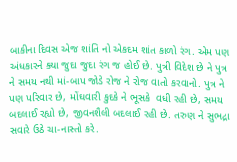બાકીના દિવસ એજ શાંતિ નો એકદમ શાંત કાળો રંગ. એમ પણ અંધકારને ક્યા જુદા જુદા રંગ જ હોઈ છે. પુત્રી વિદેશ છે ને પુત્ર ને સમય નથી માં-બાપ જોડે રોજ ને રોજ વાતો કરવાનો. પુત્ર ને પણ પરિવાર છે, મોંઘવારી કુદકે ને ભૂસકે  વધી રહી છે, સમય બદલાઈ રહ્યો છે, જીવનશૈલી બદલાઈ રહી છે. તરુણ ને સુભદ્રા સવારે ઉઠે ચા-નાસ્તો કરે.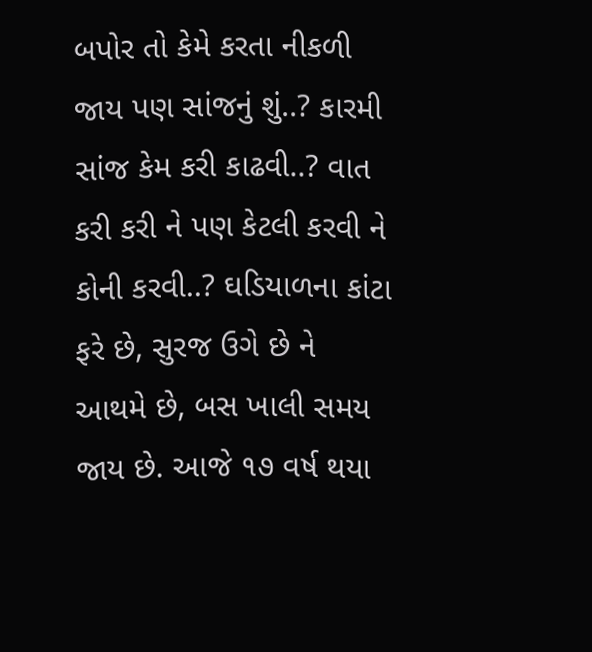બપોર તો કેમે કરતા નીકળી જાય પણ સાંજનું શું..? કારમી સાંજ કેમ કરી કાઢવી..? વાત કરી કરી ને પણ કેટલી કરવી ને કોની કરવી..? ઘડિયાળના કાંટા ફરે છે, સુરજ ઉગે છે ને આથમે છે, બસ ખાલી સમય જાય છે. આજે ૧૭ વર્ષ થયા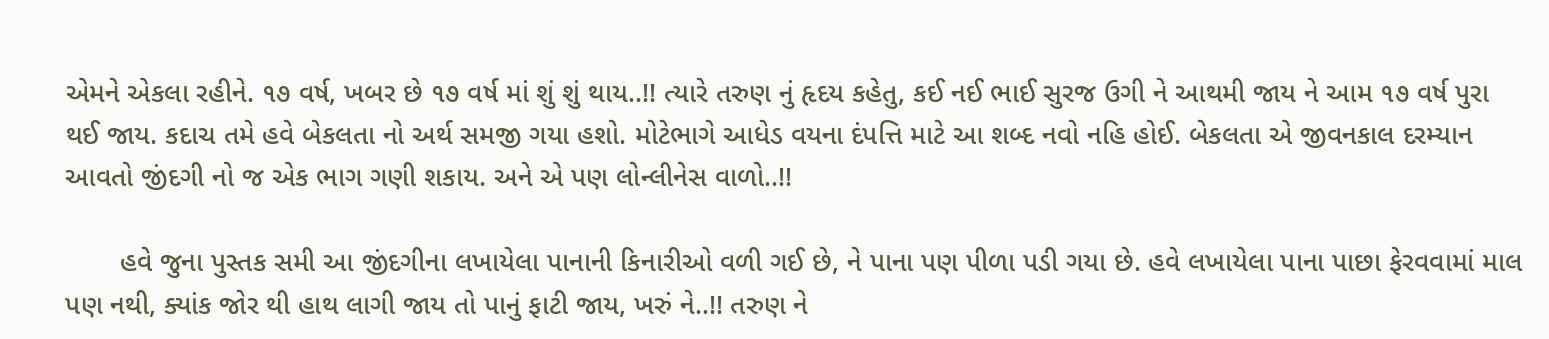એમને એકલા રહીને. ૧૭ વર્ષ, ખબર છે ૧૭ વર્ષ માં શું શું થાય..!! ત્યારે તરુણ નું હૃદય કહેતુ, કઈ નઈ ભાઈ સુરજ ઉગી ને આથમી જાય ને આમ ૧૭ વર્ષ પુરા થઈ જાય. કદાચ તમે હવે બેકલતા નો અર્થ સમજી ગયા હશો. મોટેભાગે આધેડ વયના દંપત્તિ માટે આ શબ્દ નવો નહિ હોઈ. બેકલતા એ જીવનકાલ દરમ્યાન આવતો જીંદગી નો જ એક ભાગ ગણી શકાય. અને એ પણ લોન્લીનેસ વાળો..!!

       હવે જુના પુસ્તક સમી આ જીંદગીના લખાયેલા પાનાની કિનારીઓ વળી ગઈ છે, ને પાના પણ પીળા પડી ગયા છે. હવે લખાયેલા પાના પાછા ફેરવવામાં માલ પણ નથી, ક્યાંક જોર થી હાથ લાગી જાય તો પાનું ફાટી જાય, ખરું ને..!! તરુણ ને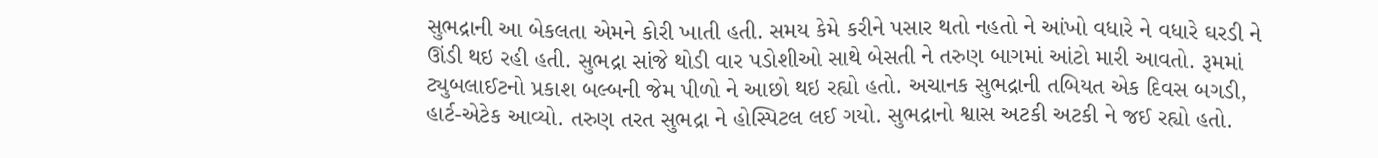સુભદ્રાની આ બેકલતા એમને કોરી ખાતી હતી. સમય કેમે કરીને પસાર થતો નહતો ને આંખો વધારે ને વધારે ઘરડી ને ઊંડી થઇ રહી હતી. સુભદ્રા સાંજે થોડી વાર પડોશીઓ સાથે બેસતી ને તરુણ બાગમાં આંટો મારી આવતો. રૂમમાં ટ્યુબલાઈટનો પ્રકાશ બલ્બની જેમ પીળો ને આછો થઇ રહ્યો હતો. અચાનક સુભદ્રાની તબિયત એક દિવસ બગડી, હાર્ટ-એટેક આવ્યો. તરુણ તરત સુભદ્રા ને હોસ્પિટલ લઈ ગયો. સુભદ્રાનો શ્વાસ અટકી અટકી ને જઈ રહ્યો હતો.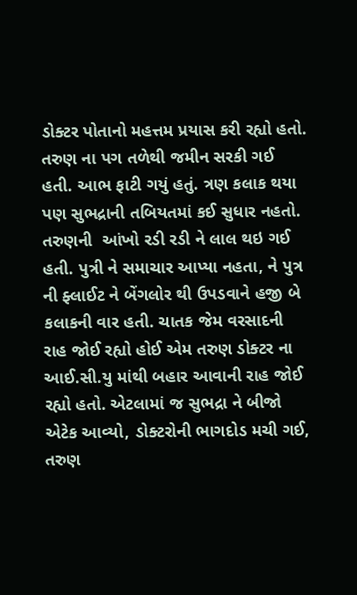ડોક્ટર પોતાનો મહત્તમ પ્રયાસ કરી રહ્યો હતો. તરુણ ના પગ તળેથી જમીન સરકી ગઈ હતી. આભ ફાટી ગયું હતું. ત્રણ કલાક થયા પણ સુભદ્રાની તબિયતમાં કઈ સુધાર નહતો. તરુણની  આંખો રડી રડી ને લાલ થઇ ગઈ હતી. પુત્રી ને સમાચાર આપ્યા નહતા, ને પુત્ર ની ફ્લાઈટ ને બેંગલોર થી ઉપડવાને હજી બે કલાકની વાર હતી. ચાતક જેમ વરસાદની રાહ જોઈ રહ્યો હોઈ એમ તરુણ ડોક્ટર ના આઈ.સી.યુ માંથી બહાર આવાની રાહ જોઈ રહ્યો હતો. એટલામાં જ સુભદ્રા ને બીજો એટેક આવ્યો, ડોક્ટરોની ભાગદોડ મચી ગઈ, તરુણ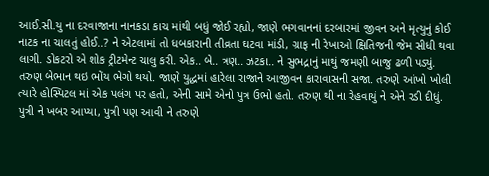આઈ.સી.યુ ના દરવાજાના નાનકડા કાચ માંથી બધું જોઈ રહ્યો, જાણે ભગવાનનાં દરબારમાં જીવન અને મૃત્યુનું કોઈ નાટક ના ચાલતું હોઈ..? ને એટલામાં તો ધબકારાની તીવ્રતા ઘટવા માંડી, ગ્રાફ ની રેખાઓ ક્ષિતિજની જેમ સીધી થવા લાગી. ડોકટરો એ શોક ટ્રીટમેન્ટ ચાલુ કરી. એક.. બે.. ત્રણ.. ઝટકા.. ને સુભદ્રાનું માથું જમણી બાજુ ઢળી પડ્યું. તરુણ બેભાન થઇ ભોંય ભેગો થયો. જાણે યુદ્ધમાં હારેલા રાજાને આજીવન કારાવાસની સજા. તરુણે આંખો ખોલી ત્યારે હોસ્પિટલ માં એક પલંગ પર હતો, એની સામે એનો પુત્ર ઉભો હતો. તરુણ થી ના રેહવાયું ને એને રડી દીધું. પુત્રી ને ખબર આપ્યા, પુત્રી પણ આવી ને તરુણે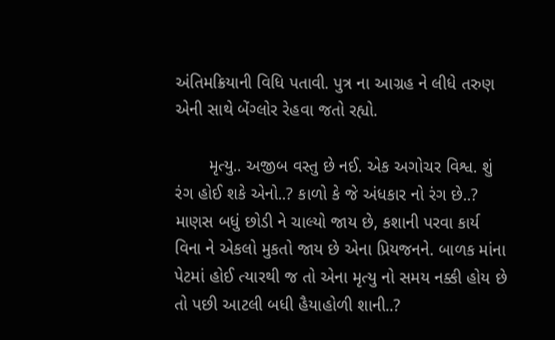અંતિમક્રિયાની વિધિ પતાવી. પુત્ર ના આગ્રહ ને લીધે તરુણ એની સાથે બેંગ્લોર રેહવા જતો રહ્યો.

       મૃત્યુ.. અજીબ વસ્તુ છે નઈ. એક અગોચર વિશ્વ. શું રંગ હોઈ શકે એનો..? કાળો કે જે અંધકાર નો રંગ છે..? માણસ બધું છોડી ને ચાલ્યો જાય છે, કશાની પરવા કાર્ય વિના ને એકલો મુકતો જાય છે એના પ્રિયજનને. બાળક માંના પેટમાં હોઈ ત્યારથી જ તો એના મૃત્યુ નો સમય નક્કી હોય છે તો પછી આટલી બધી હૈયાહોળી શાની..?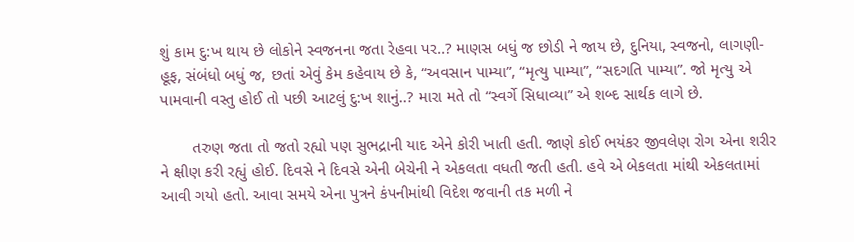શું કામ દુ:ખ થાય છે લોકોને સ્વજનના જતા રેહવા પર..? માણસ બધું જ છોડી ને જાય છે, દુનિયા, સ્વજનો, લાગણી-હૂફ, સંબંધો બધું જ, છતાં એવું કેમ કહેવાય છે કે, “અવસાન પામ્યા”, “મૃત્યુ પામ્યા”, “સદગતિ પામ્યા”. જો મૃત્યુ એ પામવાની વસ્તુ હોઈ તો પછી આટલું દુ:ખ શાનું..? મારા મતે તો “સ્વર્ગે સિધાવ્યા” એ શબ્દ સાર્થક લાગે છે.

       તરુણ જતા તો જતો રહ્યો પણ સુભદ્રાની યાદ એને કોરી ખાતી હતી. જાણે કોઈ ભયંકર જીવલેણ રોગ એના શરીર ને ક્ષીણ કરી રહ્યું હોઈ. દિવસે ને દિવસે એની બેચેની ને એકલતા વધતી જતી હતી. હવે એ બેકલતા માંથી એકલતામાં આવી ગયો હતો. આવા સમયે એના પુત્રને કંપનીમાંથી વિદેશ જવાની તક મળી ને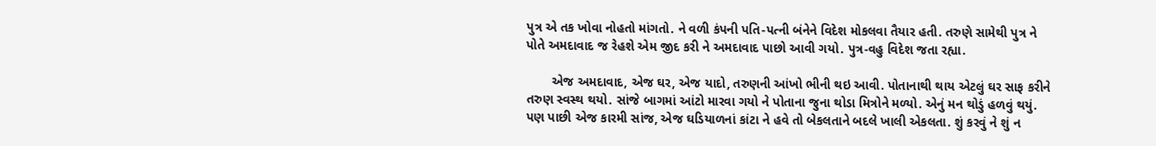પુત્ર એ તક ખોવા નોહતો માંગતો. ને વળી કંપની પતિ-પત્ની બંનેને વિદેશ મોકલવા તૈયાર હતી. તરુણે સામેથી પુત્ર ને પોતે અમદાવાદ જ રેહશે એમ જીદ કરી ને અમદાવાદ પાછો આવી ગયો. પુત્ર-વહુ વિદેશ જતા રહ્યા.

       એજ અમદાવાદ, એજ ઘર, એજ યાદો, તરુણની આંખો ભીની થઇ આવી. પોતાનાથી થાય એટલું ઘર સાફ કરીને તરુણ સ્વસ્થ થયો. સાંજે બાગમાં આંટો મારવા ગયો ને પોતાના જુના થોડા મિત્રોને મળ્યો. એનું મન થોડું હળવું થયું. પણ પાછી એજ કારમી સાંજ, એજ ઘડિયાળનાં કાંટા ને હવે તો બેકલતાને બદલે ખાલી એકલતા. શું કરવું ને શું ન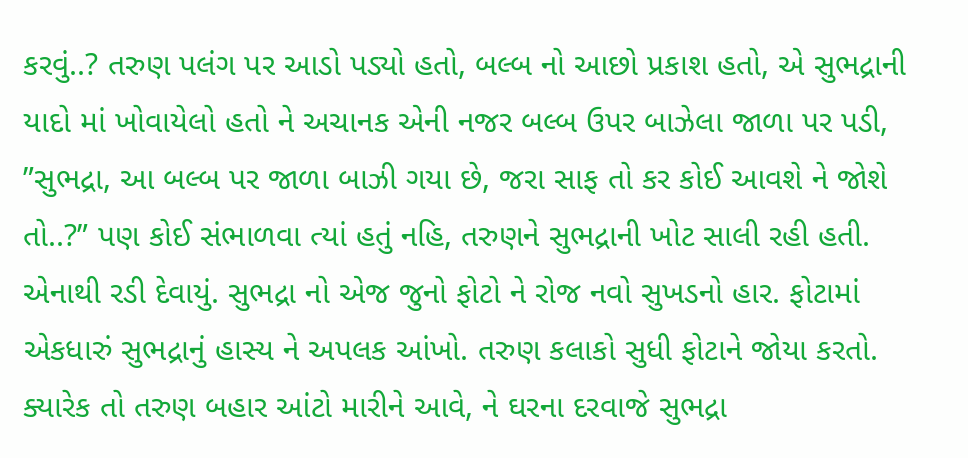કરવું..? તરુણ પલંગ પર આડો પડ્યો હતો, બલ્બ નો આછો પ્રકાશ હતો, એ સુભદ્રાની યાદો માં ખોવાયેલો હતો ને અચાનક એની નજર બલ્બ ઉપર બાઝેલા જાળા પર પડી, ”સુભદ્રા, આ બલ્બ પર જાળા બાઝી ગયા છે, જરા સાફ તો કર કોઈ આવશે ને જોશે તો..?” પણ કોઈ સંભાળવા ત્યાં હતું નહિ, તરુણને સુભદ્રાની ખોટ સાલી રહી હતી. એનાથી રડી દેવાયું. સુભદ્રા નો એજ જુનો ફોટો ને રોજ નવો સુખડનો હાર. ફોટામાં એકધારું સુભદ્રાનું હાસ્ય ને અપલક આંખો. તરુણ કલાકો સુધી ફોટાને જોયા કરતો. ક્યારેક તો તરુણ બહાર આંટો મારીને આવે, ને ઘરના દરવાજે સુભદ્રા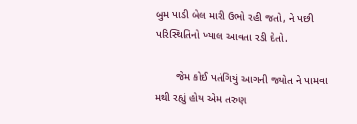બુમ પાડી બેલ મારી ઉભો રહી જતો, ને પછી પરિસ્થિતિનો ખ્યાલ આવતા રડી દેતો.

       જેમ કોઈ પતંગિયું આગની જ્યોત ને પામવા મથી રહ્યું હોય એમ તરુણ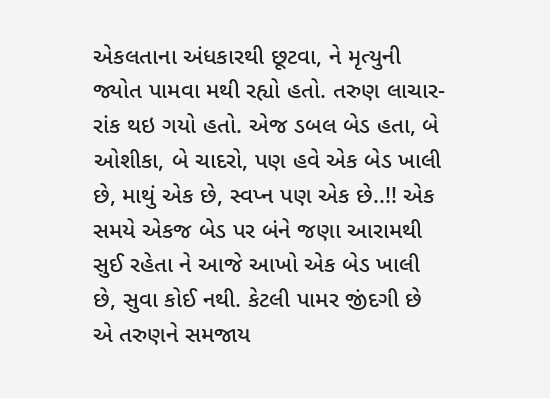એકલતાના અંધકારથી છૂટવા, ને મૃત્યુની જ્યોત પામવા મથી રહ્યો હતો. તરુણ લાચાર-રાંક થઇ ગયો હતો. એજ ડબલ બેડ હતા, બે ઓશીકા, બે ચાદરો, પણ હવે એક બેડ ખાલી છે, માથું એક છે, સ્વપ્ન પણ એક છે..!! એક સમયે એકજ બેડ પર બંને જણા આરામથી સુઈ રહેતા ને આજે આખો એક બેડ ખાલી છે, સુવા કોઈ નથી. કેટલી પામર જીંદગી છે એ તરુણને સમજાય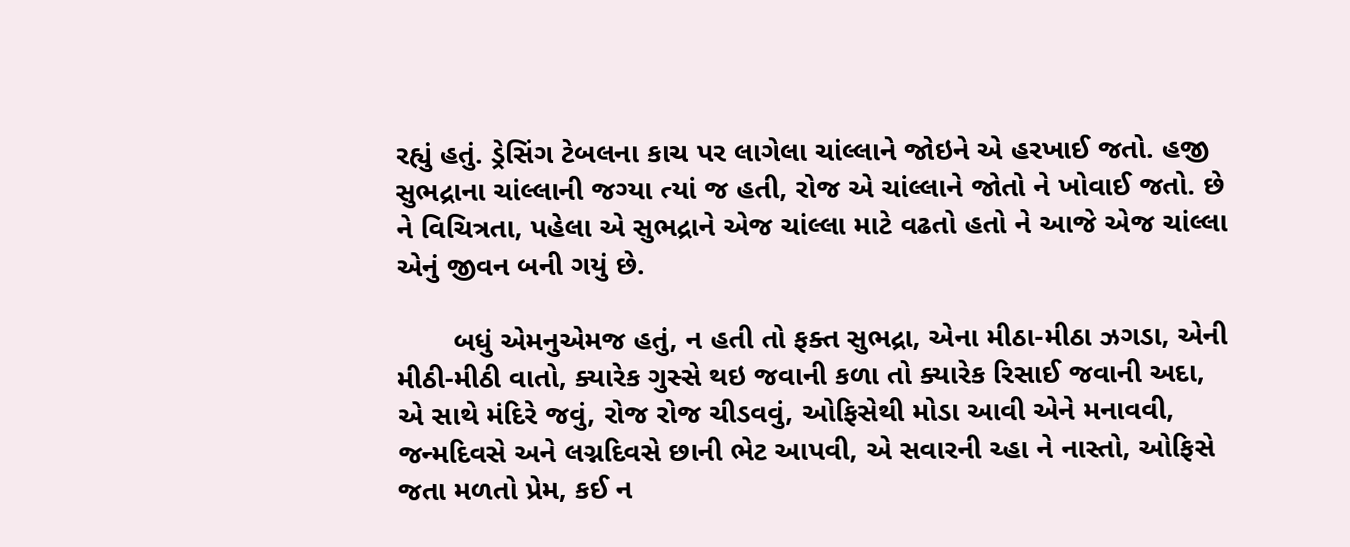રહ્યું હતું. ડ્રેસિંગ ટેબલના કાચ પર લાગેલા ચાંલ્લાને જોઇને એ હરખાઈ જતો. હજી સુભદ્રાના ચાંલ્લાની જગ્યા ત્યાં જ હતી, રોજ એ ચાંલ્લાને જોતો ને ખોવાઈ જતો. છે ને વિચિત્રતા, પહેલા એ સુભદ્રાને એજ ચાંલ્લા માટે વઢતો હતો ને આજે એજ ચાંલ્લા એનું જીવન બની ગયું છે.

       બધું એમનુએમજ હતું, ન હતી તો ફક્ત સુભદ્રા, એના મીઠા-મીઠા ઝગડા, એની મીઠી-મીઠી વાતો, ક્યારેક ગુસ્સે થઇ જવાની કળા તો ક્યારેક રિસાઈ જવાની અદા, એ સાથે મંદિરે જવું, રોજ રોજ ચીડવવું, ઓફિસેથી મોડા આવી એને મનાવવી, જન્મદિવસે અને લગ્નદિવસે છાની ભેટ આપવી, એ સવારની ચ્હા ને નાસ્તો, ઓફિસે જતા મળતો પ્રેમ, કઈ ન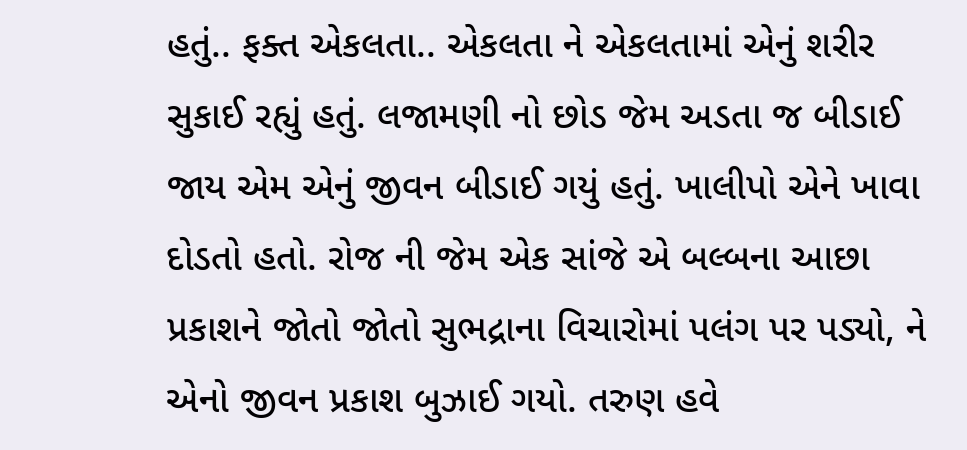હતું.. ફક્ત એકલતા.. એકલતા ને એકલતામાં એનું શરીર સુકાઈ રહ્યું હતું. લજામણી નો છોડ જેમ અડતા જ બીડાઈ જાય એમ એનું જીવન બીડાઈ ગયું હતું. ખાલીપો એને ખાવા દોડતો હતો. રોજ ની જેમ એક સાંજે એ બલ્બના આછા પ્રકાશને જોતો જોતો સુભદ્રાના વિચારોમાં પલંગ પર પડ્યો, ને એનો જીવન પ્રકાશ બુઝાઈ ગયો. તરુણ હવે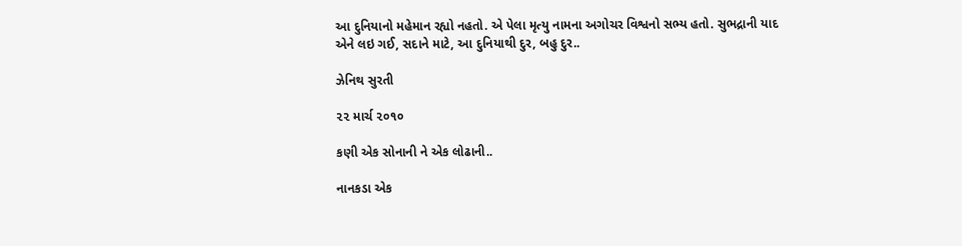આ દુનિયાનો મહેમાન રહ્યો નહતો. એ પેલા મૃત્યુ નામના અગોચર વિશ્વનો સભ્ય હતો. સુભદ્રાની યાદ એને લઇ ગઈ, સદાને માટે, આ દુનિયાથી દુર, બહુ દુર..

ઝેનિથ સુરતી

૨૨ માર્ચ ૨૦૧૦

કણી એક સોનાની ને એક લોઢાની..

નાનકડા એક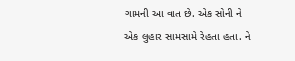ગામની આ વાત છે. એક સોની ને એક લુહાર સામસામે રેહતા હતા. ને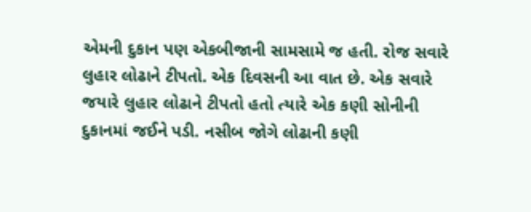એમની દુકાન પણ એકબીજાની સામસામે જ હતી. રોજ સવારે લુહાર લોઢાને ટીપતો. એક દિવસની આ વાત છે. એક સવારે જયારે લુહાર લોઢાને ટીપતો હતો ત્યારે એક કણી સોનીની દુકાનમાં જઈને પડી. નસીબ જોગે લોઢાની કણી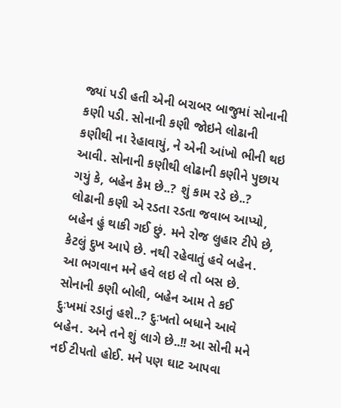જ્યાં પડી હતી એની બરાબર બાજુમાં સોનાની કણી પડી. સોનાની કણી જોઇને લોઢાની કણીથી ના રેહાવાયું, ને એની આંખો ભીની થઇ આવી. સોનાની કણીથી લોઢાની કણીને પુછાય ગયું કે, બહેન કેમ છે..? શું કામ રડે છે..? લોઢાની કણી એ રડતા રડતા જવાબ આપ્યો, બહેન હું થાકી ગઈ છું. મને રોજ લુહાર ટીપે છે, કેટલું દુખ આપે છે. નથી રહેવાતું હવે બહેન. આ ભગવાન મને હવે લઇ લે તો બસ છે. સોનાની કણી બોલી, બહેન આમ તે કઈ દુઃખમાં રડાતું હશે..? દુઃખતો બધાને આવે બહેન. અને તને શું લાગે છે..!! આ સોની મને નઈ ટીપતો હોઈ. મને પણ ઘાટ આપવા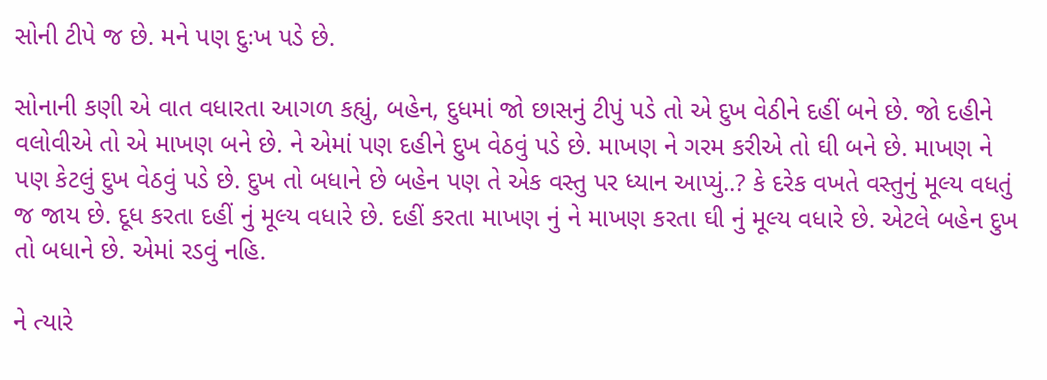સોની ટીપે જ છે. મને પણ દુઃખ પડે છે.

સોનાની કણી એ વાત વધારતા આગળ કહ્યું, બહેન, દુધમાં જો છાસનું ટીપું પડે તો એ દુખ વેઠીને દહીં બને છે. જો દહીને વલોવીએ તો એ માખણ બને છે. ને એમાં પણ દહીને દુખ વેઠવું પડે છે. માખણ ને ગરમ કરીએ તો ઘી બને છે. માખણ ને પણ કેટલું દુખ વેઠવું પડે છે. દુખ તો બધાને છે બહેન પણ તે એક વસ્તુ પર ધ્યાન આપ્યું..? કે દરેક વખતે વસ્તુનું મૂલ્ય વધતું જ જાય છે. દૂધ કરતા દહીં નું મૂલ્ય વધારે છે. દહીં કરતા માખણ નું ને માખણ કરતા ઘી નું મૂલ્ય વધારે છે. એટલે બહેન દુખ તો બધાને છે. એમાં રડવું નહિ.

ને ત્યારે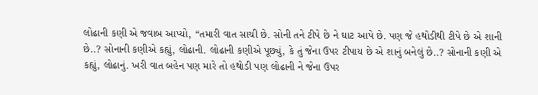લોઢાની કણી એ જવાબ આપ્યો, “તમારી વાત સાચી છે. સોની તને ટીપે છે ને ઘાટ આપે છે. પણ જે હથોડીથી ટીપે છે એ શાની છે..? સોનાની કણીએ કહ્યું, લોઢાની. લોઢાની કણીએ પૂછ્યું, કે તું જેના ઉપર ટીપાય છે એ શાનું બનેલું છે..? સોનાની કણી એ કહ્યું, લોઢાનું. ખરી વાત બહેન પણ મારે તો હથોડી પણ લોઢાની ને જેના ઉપર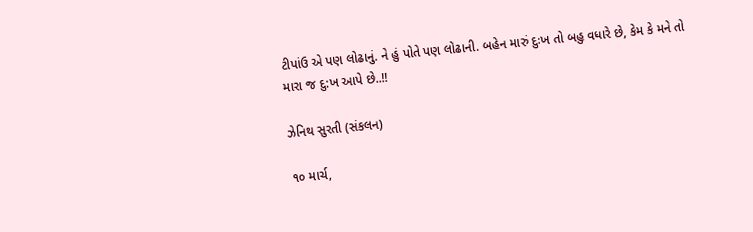ટીપાંઉ એ પણ લોઢાનું. ને હું પોતે પણ લોઢાની. બહેન મારું દુઃખ તો બહુ વધારે છે, કેમ કે મને તો મારા જ દુ:ખ આપે છે..!!

ઝેનિથ સુરતી (સંકલન)

૧૦ માર્ચ,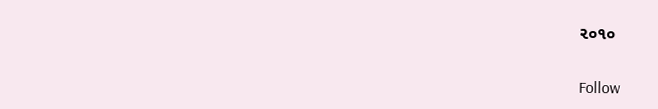૨૦૧૦

Follow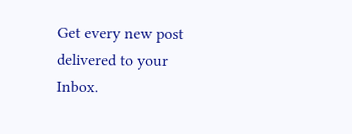Get every new post delivered to your Inbox.